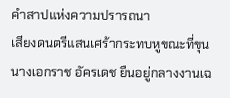คำสาปแห่งความปรารถนา
เสียงดนตรีแสนเศร้ากระทบหูขณะที่ขุนนางเอกราช อัครเดช ยืนอยู่กลางงานเฉ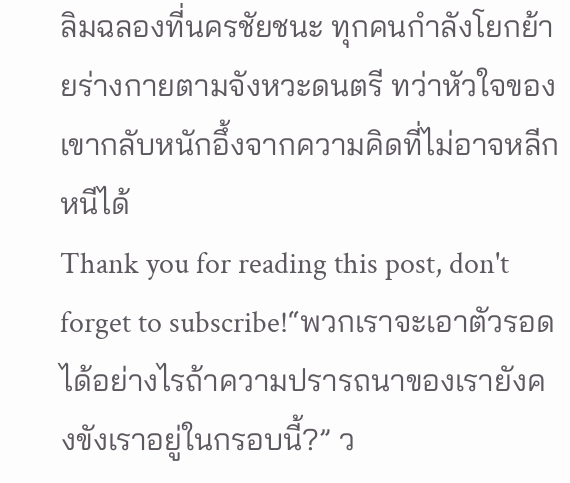ลิมฉลองที่นครชัยชนะ ทุกคนกำลังโยกย้ายร่างกายตามจังหวะดนตรี ทว่าหัวใจของเขากลับหนักอึ้งจากความคิดที่ไม่อาจหลีกหนีได้
Thank you for reading this post, don't forget to subscribe!“พวกเราจะเอาตัวรอดได้อย่างไรถ้าความปรารถนาของเรายังคงขังเราอยู่ในกรอบนี้?” ว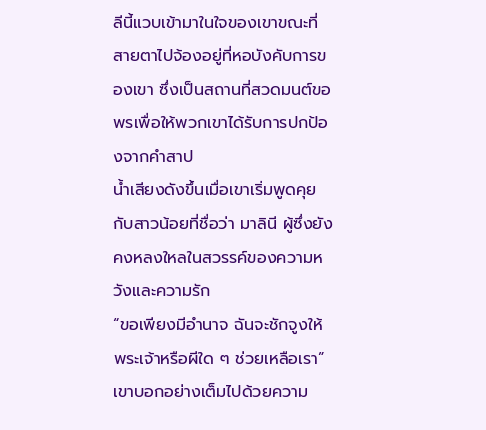ลีนี้แวบเข้ามาในใจของเขาขณะที่สายตาไปจ้องอยู่ที่หอบังคับการของเขา ซึ่งเป็นสถานที่สวดมนต์ขอพรเพื่อให้พวกเขาได้รับการปกป้องจากคำสาป
น้ำเสียงดังขึ้นเมื่อเขาเริ่มพูดคุยกับสาวน้อยที่ชื่อว่า มาลินี ผู้ซึ่งยังคงหลงใหลในสวรรค์ของความหวังและความรัก
“ขอเพียงมีอำนาจ ฉันจะชักจูงให้พระเจ้าหรือผีใด ๆ ช่วยเหลือเรา” เขาบอกอย่างเต็มไปด้วยความ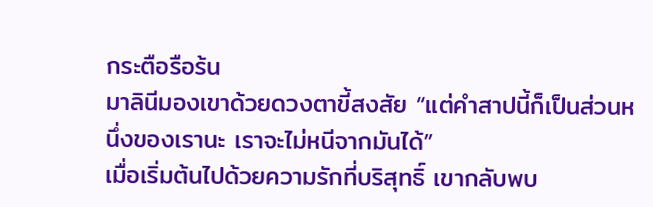กระตือรือร้น
มาลินีมองเขาด้วยดวงตาขี้สงสัย “แต่คำสาปนี้ก็เป็นส่วนหนึ่งของเรานะ เราจะไม่หนีจากมันได้”
เมื่อเริ่มต้นไปด้วยความรักที่บริสุทธิ์ เขากลับพบ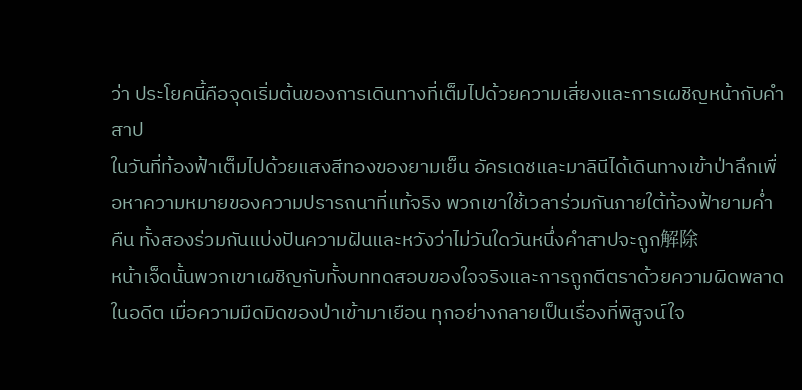ว่า ประโยคนี้คือจุดเริ่มต้นของการเดินทางที่เต็มไปด้วยความเสี่ยงและการเผชิญหน้ากับคำสาป
ในวันที่ท้องฟ้าเต็มไปด้วยแสงสีทองของยามเย็น อัครเดชและมาลินีได้เดินทางเข้าป่าลึกเพื่อหาความหมายของความปรารถนาที่แท้จริง พวกเขาใช้เวลาร่วมกันภายใต้ท้องฟ้ายามค่ำคืน ทั้งสองร่วมกันแบ่งปันความฝันและหวังว่าไม่วันใดวันหนึ่งคำสาปจะถูก解除
หน้าเจ็ดนั้นพวกเขาเผชิญกับทั้งบททดสอบของใจจริงและการถูกตีตราด้วยความผิดพลาดในอดีต เมื่อความมืดมิดของป่าเข้ามาเยือน ทุกอย่างกลายเป็นเรื่องที่พิสูจน์ใจ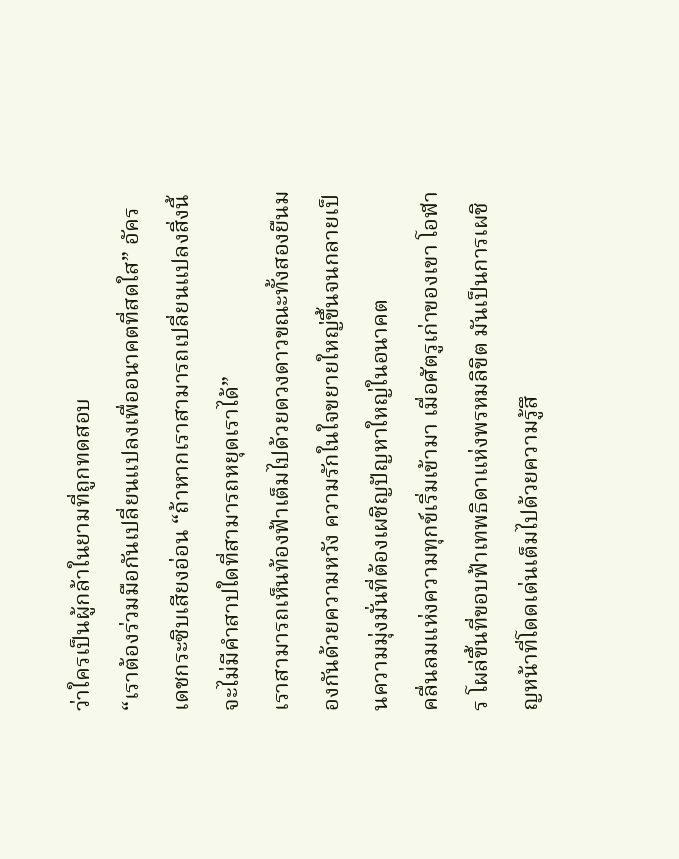ว่าใครเป็นผู้กล้าในยามที่ถูกทดสอบ
“เราต้องร่วมมือกันเปลี่ยนแปลงเพื่ออนาคตที่สดใส” อัครเดชกระซิบเสียงอ่อน “ถ้าหากเราสามารถเปลี่ยนแปลงสิ่งนี้ จะไม่มีคำสาปใดที่สามารถหยุดเราได้”
เราสามารถเห็นท้องฟ้าเต็มไปด้วยดวงดาวขณะทั้งสองยืนมองกันด้วยความหวัง ความรักในใจขยายใหญ่ขึ้นจนกลายเป็นความมุ่งมั่นที่ต้องเผชิญปัญหาใหญ่ในอนาคต
คลื่นลมแห่งความทุกข์เริ่มเข้ามา เมื่อศัตรูเก่าของเขา โอฬาร โผล่ขึ้นที่ขอบฟ้าเทพธิดาแห่งพรหมลิขิต มันเป็นการเผชิญหน้าที่โดดเด่นเต็มไปด้วยความรู้สึ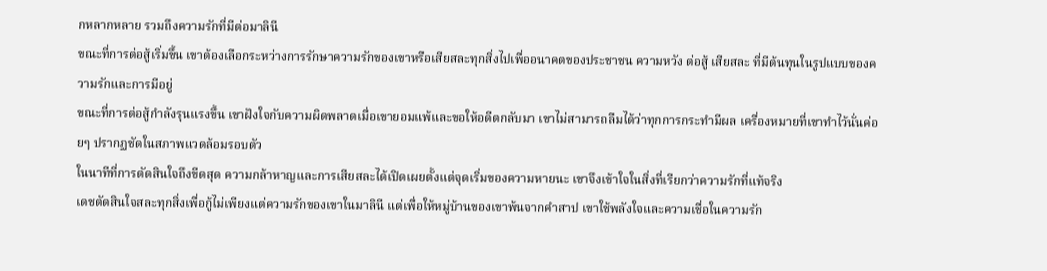กหลากหลาย รวมถึงความรักที่มีต่อมาลินี
ขณะที่การต่อสู้เริ่มขึ้น เขาต้องเลือกระหว่างการรักษาความรักของเขาหรือเสียสละทุกสิ่งไปเพื่ออนาคตของประชาชน ความหวัง ต่อสู้ เสียสละ ที่มีต้นทุนในรูปแบบของความรักและการมีอยู่
ขณะที่การต่อสู้กำลังรุนแรงขึ้น เขาฝังใจกับความผิดพลาดเมื่อเขายอมแพ้และขอให้อดีตกลับมา เขาไม่สามารถลืมได้ว่าทุกการกระทำมีผล เครื่องหมายที่เขาทำไว้นั่นค่อยๆ ปรากฏชัดในสภาพแวดล้อมรอบตัว
ในนาทีที่การตัดสินใจถึงขีดสุด ความกล้าหาญและการเสียสละได้เปิดเผยตั้งแต่จุดเริ่มของความหายนะ เขาจึงเข้าใจในสิ่งที่เรียกว่าความรักที่แท้จริง
เดชตัดสินใจสละทุกสิ่งเพื่อกู้ไม่เพียงแต่ความรักของเขาในมาลินี แต่เพื่อให้หมู่บ้านของเขาพ้นจากคำสาป เขาใช้พลังใจและความเชื่อในความรัก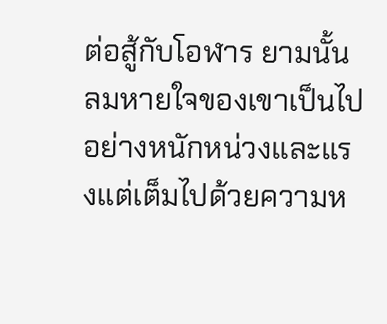ต่อสู้กับโอฬาร ยามนั้นลมหายใจของเขาเป็นไปอย่างหนักหน่วงและแรงแต่เต็มไปด้วยความห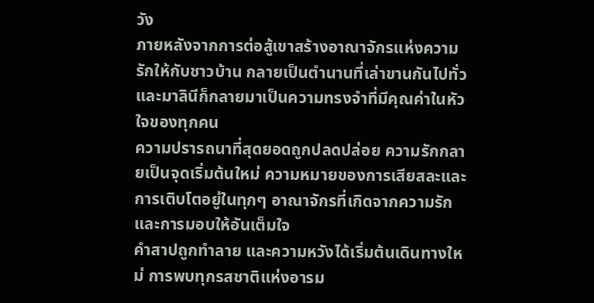วัง
ภายหลังจากการต่อสู้เขาสร้างอาณาจักรแห่งความรักให้กับชาวบ้าน กลายเป็นตำนานที่เล่าขานกันไปทั่ว และมาลินีก็กลายมาเป็นความทรงจำที่มีคุณค่าในหัวใจของทุกคน
ความปรารถนาที่สุดยอดถูกปลดปล่อย ความรักกลายเป็นจุดเริ่มต้นใหม่ ความหมายของการเสียสละและการเติบโตอยู่ในทุกๆ อาณาจักรที่เกิดจากความรักและการมอบให้อันเต็มใจ
คำสาปถูกทำลาย และความหวังได้เริ่มต้นเดินทางใหม่ การพบทุกรสชาติแห่งอารม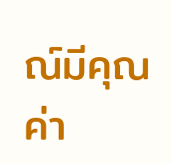ณ์มีคุณค่า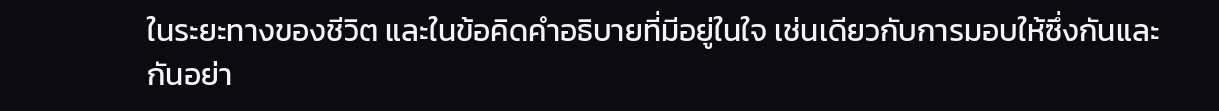ในระยะทางของชีวิต และในข้อคิดคำอธิบายที่มีอยู่ในใจ เช่นเดียวกับการมอบให้ซึ่งกันและกันอย่า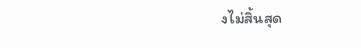งไม่สิ้นสุด